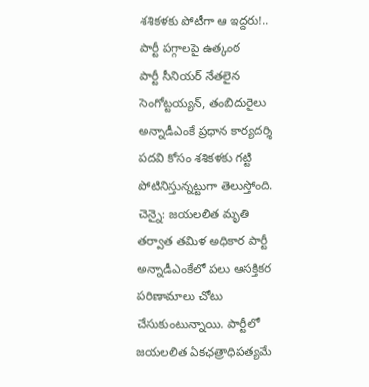శశికళకు పోటీగా ఆ ఇద్దరు!.. పార్టీ పగ్గాలపై ఉత్కంఠ
పార్టీ సీనియర్ నేతలైన సెంగోట్టయ్యన్, తంబిదురైలు అన్నాడీఎంకే ప్రధాన కార్యదర్శి పదవి కోసం శశికళకు గట్టి పోటినిస్తున్నట్టుగా తెలుస్తోంది.
చెన్నై: జయలలిత మృతి తర్వాత తమిళ అధికార పార్టీ అన్నాడీఎంకేలో పలు ఆసక్తికర పరిణామాలు చోటు చేసుకుంటున్నాయి. పార్టీలో జయలలిత ఏకఛత్రాధిపత్యమే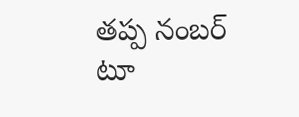తప్ప నంబర్ టూ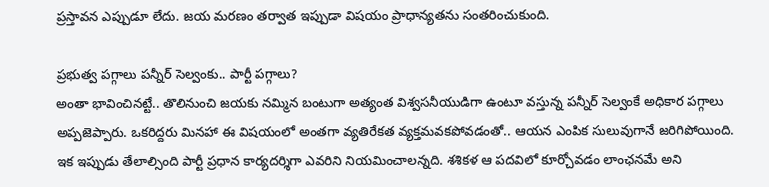ప్రస్తావన ఎప్పుడూ లేదు. జయ మరణం తర్వాత ఇప్పుడా విషయం ప్రాధాన్యతను సంతరించుకుంది.

ప్రభుత్వ పగ్గాలు పన్నీర్ సెల్వంకు.. పార్టీ పగ్గాలు?
అంతా భావించినట్టే.. తొలినుంచి జయకు నమ్మిన బంటుగా అత్యంత విశ్వసనీయుడిగా ఉంటూ వస్తున్న పన్నీర్ సెల్వంకే అధికార పగ్గాలు అప్పజెప్పారు. ఒకరిద్దరు మినహా ఈ విషయంలో అంతగా వ్యతిరేకత వ్యక్తమవకపోవడంతో.. ఆయన ఎంపిక సులువుగానే జరిగిపోయింది.
ఇక ఇప్పుడు తేలాల్సింది పార్టీ ప్రధాన కార్యదర్శిగా ఎవరిని నియమించాలన్నది. శశికళ ఆ పదవిలో కూర్చోవడం లాంఛనమే అని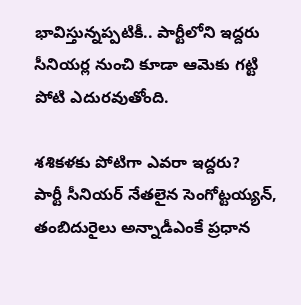భావిస్తున్నప్పటికీ.. పార్టీలోని ఇద్దరు సీనియర్ల నుంచి కూడా ఆమెకు గట్టి పోటి ఎదురవుతోంది.

శశికళకు పోటిగా ఎవరా ఇద్దరు?
పార్టీ సీనియర్ నేతలైన సెంగోట్టయ్యన్, తంబిదురైలు అన్నాడీఎంకే ప్రధాన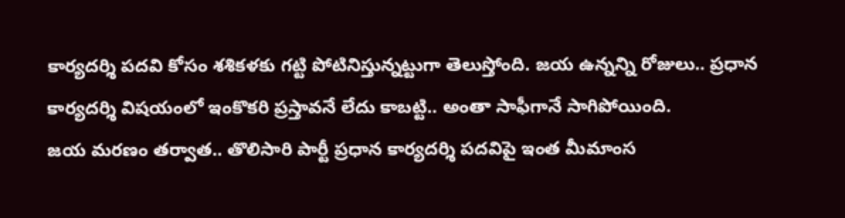కార్యదర్శి పదవి కోసం శశికళకు గట్టి పోటినిస్తున్నట్టుగా తెలుస్తోంది. జయ ఉన్నన్ని రోజులు.. ప్రధాన కార్యదర్శి విషయంలో ఇంకొకరి ప్రస్తావనే లేదు కాబట్టి.. అంతా సాఫీగానే సాగిపోయింది.
జయ మరణం తర్వాత.. తొలిసారి పార్టీ ప్రధాన కార్యదర్శి పదవిపై ఇంత మీమాంస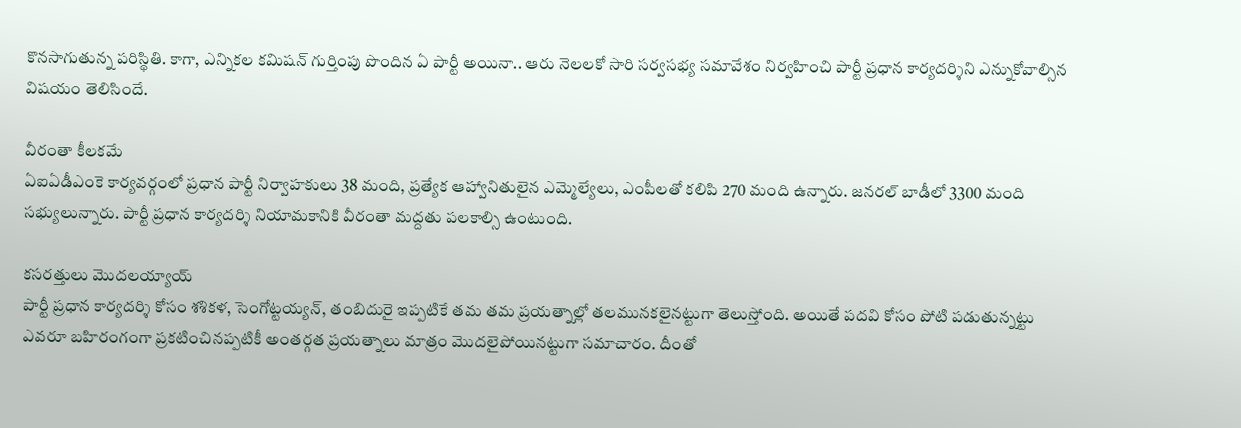కొనసాగుతున్న పరిస్థితి. కాగా, ఎన్నికల కమిషన్ గుర్తింపు పొందిన ఏ పార్టీ అయినా.. ఆరు నెలలకో సారి సర్వసభ్య సమావేశం నిర్వహించి పార్టీ ప్రధాన కార్యదర్శిని ఎన్నుకోవాల్సిన విషయం తెలిసిందే.

వీరంతా కీలకమే
ఏఐఏడీఎంకె కార్యవర్గంలో ప్రధాన పార్టీ నిర్వాహకులు 38 మంది, ప్రత్యేక ఆహ్వానితులైన ఎమ్మెల్యేలు, ఎంపీలతో కలిపి 270 మంది ఉన్నారు. జనరల్ బాడీలో 3300 మంది సభ్యులున్నారు. పార్టీ ప్రధాన కార్యదర్శి నియామకానికి వీరంతా మద్దతు పలకాల్సి ఉంటుంది.

కసరత్తులు మొదలయ్యాయ్
పార్టీ ప్రధాన కార్యదర్శి కోసం శశికళ, సెంగోట్టయ్యన్, తంబిదురై ఇప్పటికే తమ తమ ప్రయత్నాల్లో తలమునకలైనట్టుగా తెలుస్తోంది. అయితే పదవి కోసం పోటి పడుతున్నట్టు ఎవరూ బహిరంగంగా ప్రకటించినప్పటికీ అంతర్గత ప్రయత్నాలు మాత్రం మొదలైపోయినట్టుగా సమాచారం. దీంతో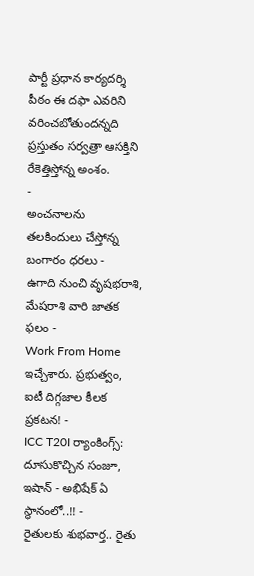పార్టీ ప్రధాన కార్యదర్శి పీఠం ఈ దఫా ఎవరిని వరించబోతుందన్నది ప్రస్తుతం సర్వత్రా ఆసక్తిని రేకెత్తిస్తోన్న అంశం.
-
అంచనాలను తలకిందులు చేస్తోన్న బంగారం ధరలు -
ఉగాది నుంచి వృషభరాశి, మేషరాశి వారి జాతక ఫలం -
Work From Home ఇచ్చేశారు. ప్రభుత్వం, ఐటీ దిగ్గజాల కీలక ప్రకటన! -
ICC T20I ర్యాంకింగ్స్: దూసుకొచ్చిన సంజూ, ఇషాన్ - అభిషేక్ ఏ స్థానంలో..!! -
రైతులకు శుభవార్త.. రైతు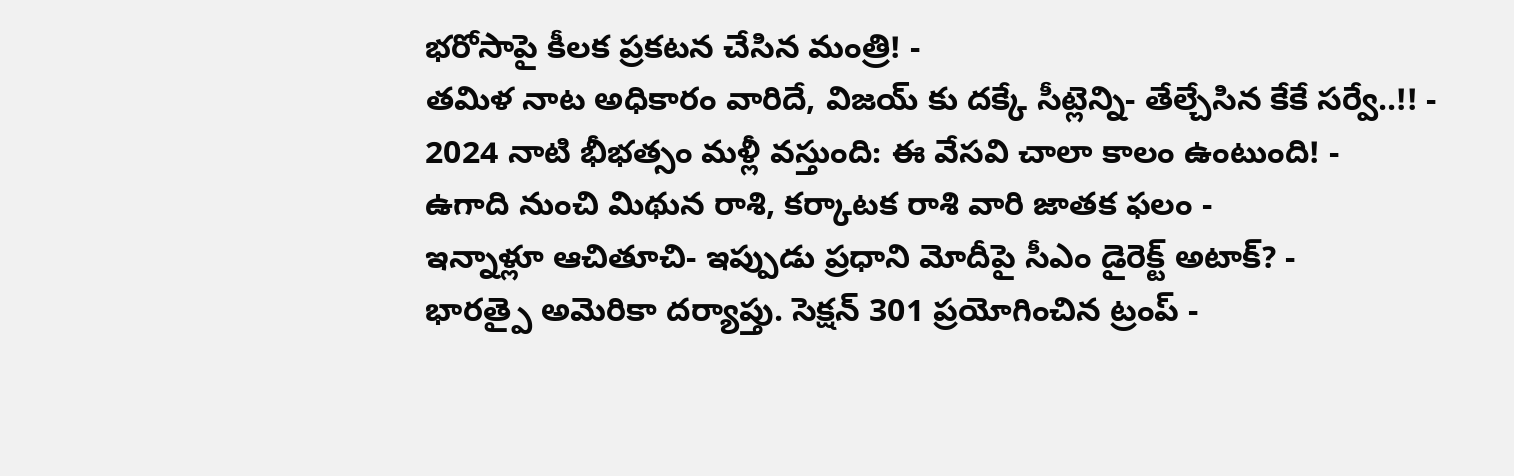భరోసాపై కీలక ప్రకటన చేసిన మంత్రి! -
తమిళ నాట అధికారం వారిదే, విజయ్ కు దక్కే సీట్లెన్ని- తేల్చేసిన కేకే సర్వే..!! -
2024 నాటి భీభత్సం మళ్లీ వస్తుంది: ఈ వేసవి చాలా కాలం ఉంటుంది! -
ఉగాది నుంచి మిథున రాశి, కర్కాటక రాశి వారి జాతక ఫలం -
ఇన్నాళ్లూ ఆచితూచి- ఇప్పుడు ప్రధాని మోదీపై సీఎం డైరెక్ట్ అటాక్? -
భారత్పై అమెరికా దర్యాప్తు. సెక్షన్ 301 ప్రయోగించిన ట్రంప్ -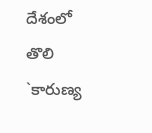దేశంలో తొలి `కారుణ్య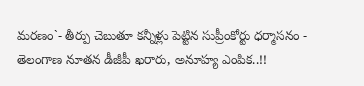మరణం`- తీర్పు చెబుతూ కన్నీళ్లు పెట్టిన సుప్రీంకోర్టు ధర్మాసనం -
తెలంగాణ నూతన డీజీపీ ఖరారు, అనూహ్య ఎంపిక..!!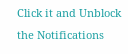Click it and Unblock the Notifications